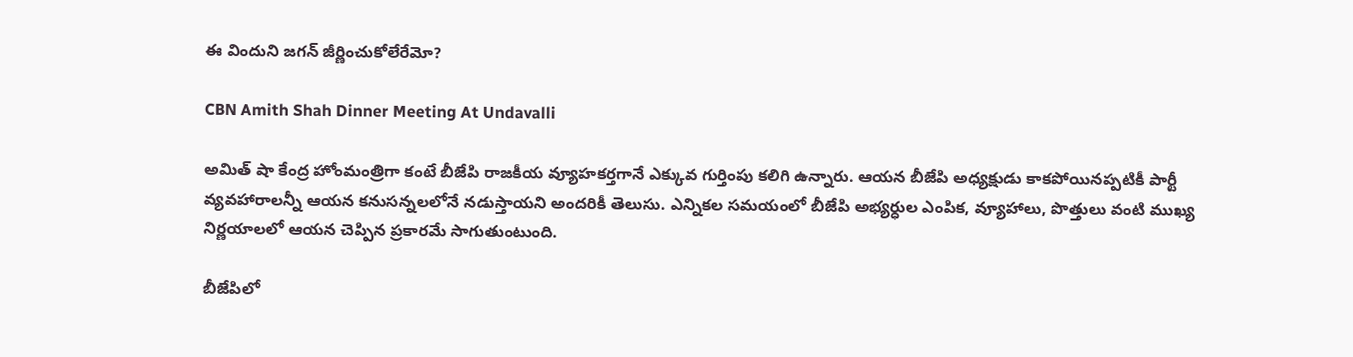ఈ విందుని జగన్‌ జీర్ణించుకోలేరేమో?

CBN Amith Shah Dinner Meeting At Undavalli

అమిత్ షా కేంద్ర హోంమంత్రిగా కంటే బీజేపి రాజకీయ వ్యూహకర్తగానే ఎక్కువ గుర్తింపు కలిగి ఉన్నారు. ఆయన బీజేపి అధ్యక్షుడు కాకపోయినప్పటికీ పార్టీ వ్యవహారాలన్నీ ఆయన కనుసన్నలలోనే నడుస్తాయని అందరికీ తెలుసు. ఎన్నికల సమయంలో బీజేపి అభ్యర్ధుల ఎంపిక, వ్యూహాలు, పొత్తులు వంటి ముఖ్య నిర్ణయాలలో ఆయన చెప్పిన ప్రకారమే సాగుతుంటుంది.

బీజేపిలో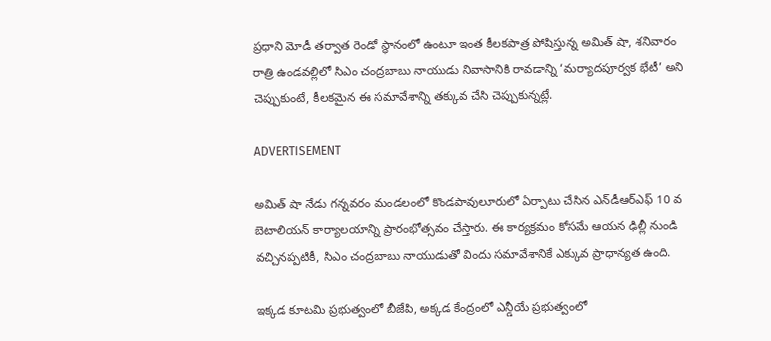ప్రధాని మోడీ తర్వాత రెండో స్థానంలో ఉంటూ ఇంత కీలకపాత్ర పోషిస్తున్న అమిత్ షా, శనివారం రాత్రి ఉండవల్లిలో సిఎం చంద్రబాబు నాయుడు నివాసానికి రావడాన్ని ‘మర్యాదపూర్వక భేటీ’ అని చెప్పుకుంటే, కీలకమైన ఈ సమావేశాన్ని తక్కువ చేసి చెప్పుకున్నట్లే.

ADVERTISEMENT

అమిత్ షా నేడు గన్నవరం మండలంలో కొండపావులూరులో ఏర్పాటు చేసిన ఎన్‌డీఆర్ఎఫ్ 10 వ బెటాలియన్ కార్యాలయాన్ని ప్రారంభోత్సవం చేస్తారు. ఈ కార్యక్రమం కోసమే ఆయన ఢిల్లీ నుండి వచ్చినప్పటికీ, సిఎం చంద్రబాబు నాయుడుతో విందు సమావేశానికే ఎక్కువ ప్రాధాన్యత ఉంది.

ఇక్కడ కూటమి ప్రభుత్వంలో బీజేపి, అక్కడ కేంద్రంలో ఎన్డీయే ప్రభుత్వంలో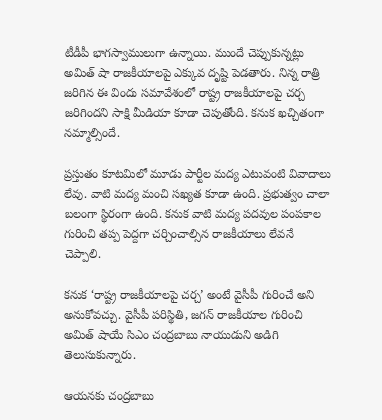టీడీపీ భాగస్వాములుగా ఉన్నాయి. ముందే చెప్పుకున్నట్లు అమిత్ షా రాజకీయాలపై ఎక్కువ దృష్టి పెడతారు. నిన్న రాత్రి జరిగిన ఈ విందు సమావేశంలో రాష్ట్ర రాజకీయాలపై చర్చ జరిగిందని సాక్షి మీడియా కూడా చెపుతోంది. కనుక ఖచ్చితంగా నమ్మాల్సిందే.

ప్రస్తుతం కూటమిలో మూడు పార్టీల మద్య ఎటువంటి వివాదాలు లేవు. వాటి మద్య మంచి సఖ్యత కూడా ఉంది. ప్రభుత్వం చాలా బలంగా స్థిరంగా ఉంది. కనుక వాటి మద్య పదవుల పంపకాల గురించి తప్ప పెద్దగా చర్చించాల్సిన రాజకీయాలు లేవనే చెప్పాలి.

కనుక ‘రాష్ట్ర రాజకీయాలపై చర్చ’ అంటే వైసీపీ గురించే అని అనుకోవచ్చు. వైసీపీ పరిస్థితి, జగన్‌ రాజకీయాల గురించి అమిత్ షాయే సిఎం చంద్రబాబు నాయుడుని అడిగి తెలుసుకున్నారు.

ఆయనకు చంద్రబాబు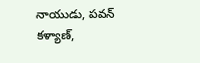నాయుడు, పవన్ కళ్యాణ్‌,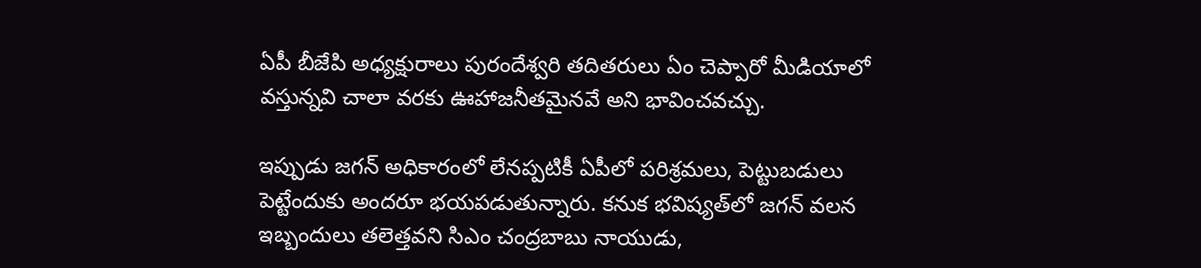ఏపీ బీజేపి అధ్యక్షురాలు పురందేశ్వరి తదితరులు ఏం చెప్పారో మీడియాలో వస్తున్నవి చాలా వరకు ఊహాజనీతమైనవే అని భావించవచ్చు.

ఇప్పుడు జగన్‌ అధికారంలో లేనప్పటికీ ఏపీలో పరిశ్రమలు, పెట్టుబడులు పెట్టేందుకు అందరూ భయపడుతున్నారు. కనుక భవిష్యత్‌లో జగన్‌ వలన ఇబ్బందులు తలెత్తవని సిఎం చంద్రబాబు నాయుడు,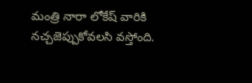మంత్రి నారా లోకేష్‌ వారికి నచ్చజెప్పుకోవలసి వస్తోంది.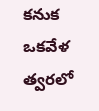కనుక ఒకవేళ త్వరలో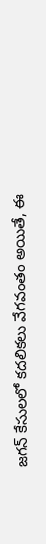జగన్‌ కేసులలో కదలికలు వేగవంతం అయితే, ఈ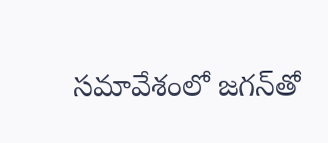సమావేశంలో జగన్‌తో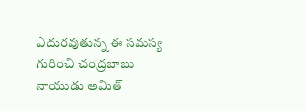ఎదురవుతున్న ఈ సమస్య గురించి చంద్రబాబు నాయుడు అమిత్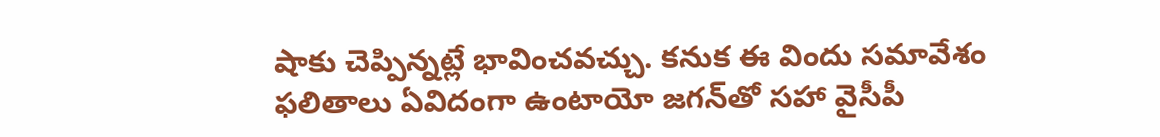షాకు చెప్పిన్నట్లే భావించవచ్చు. కనుక ఈ విందు సమావేశం ఫలితాలు ఏవిదంగా ఉంటాయో జగన్‌తో సహా వైసీపీ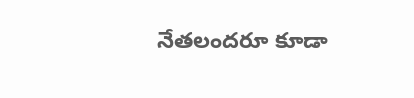నేతలందరూ కూడా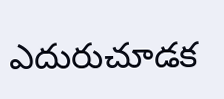ఎదురుచూడక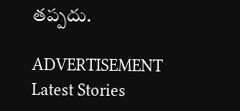తప్పదు.

ADVERTISEMENT
Latest Stories